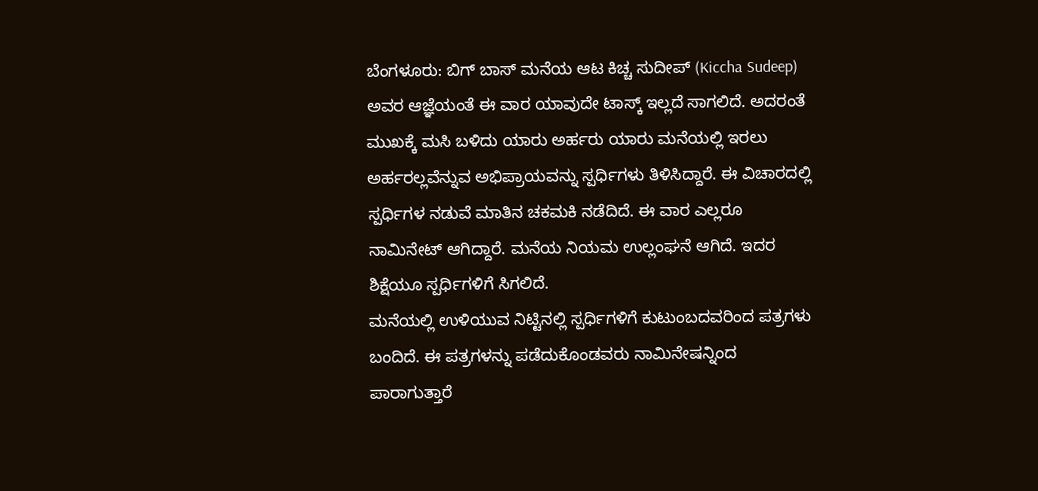ಬೆಂಗಳೂರು: ಬಿಗ್ ಬಾಸ್ ಮನೆಯ ಆಟ ಕಿಚ್ಚ ಸುದೀಪ್ (Kiccha Sudeep) ಅವರ ಆಜ್ಞೆಯಂತೆ ಈ ವಾರ ಯಾವುದೇ ಟಾಸ್ಕ್ ಇಲ್ಲದೆ ಸಾಗಲಿದೆ. ಅದರಂತೆ ಮುಖಕ್ಕೆ ಮಸಿ ಬಳಿದು ಯಾರು ಅರ್ಹರು ಯಾರು ಮನೆಯಲ್ಲಿ ಇರಲು ಅರ್ಹರಲ್ಲವೆನ್ನುವ ಅಭಿಪ್ರಾಯವನ್ನು ಸ್ಪರ್ಧಿಗಳು ತಿಳಿಸಿದ್ದಾರೆ. ಈ ವಿಚಾರದಲ್ಲಿ ಸ್ಪರ್ಧಿಗಳ ನಡುವೆ ಮಾತಿನ ಚಕಮಕಿ ನಡೆದಿದೆ. ಈ ವಾರ ಎಲ್ಲರೂ ನಾಮಿನೇಟ್ ಆಗಿದ್ದಾರೆ. ಮನೆಯ ನಿಯಮ ಉಲ್ಲಂಘನೆ ಆಗಿದೆ. ಇದರ ಶಿಕ್ಷೆಯೂ ಸ್ಪರ್ಧಿಗಳಿಗೆ ಸಿಗಲಿದೆ.
ಮನೆಯಲ್ಲಿ ಉಳಿಯುವ ನಿಟ್ಟಿನಲ್ಲಿ ಸ್ಪರ್ಧಿಗಳಿಗೆ ಕುಟುಂಬದವರಿಂದ ಪತ್ರಗಳು ಬಂದಿದೆ. ಈ ಪತ್ರಗಳನ್ನು ಪಡೆದುಕೊಂಡವರು ನಾಮಿನೇಷನ್ನಿಂದ ಪಾರಾಗುತ್ತಾರೆ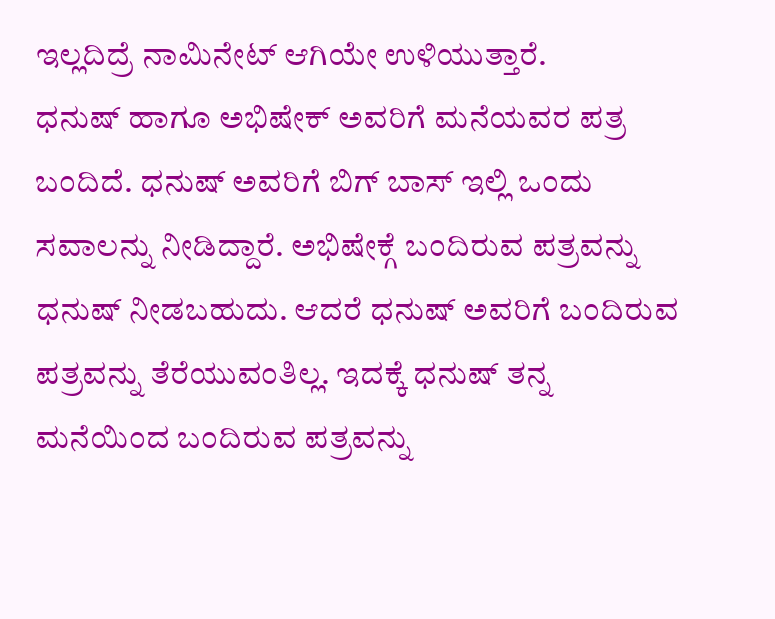ಇಲ್ಲದಿದ್ರೆ ನಾಮಿನೇಟ್ ಆಗಿಯೇ ಉಳಿಯುತ್ತಾರೆ.
ಧನುಷ್ ಹಾಗೂ ಅಭಿಷೇಕ್ ಅವರಿಗೆ ಮನೆಯವರ ಪತ್ರ ಬಂದಿದೆ. ಧನುಷ್ ಅವರಿಗೆ ಬಿಗ್ ಬಾಸ್ ಇಲ್ಲಿ ಒಂದು ಸವಾಲನ್ನು ನೀಡಿದ್ದಾರೆ. ಅಭಿಷೇಕ್ಗೆ ಬಂದಿರುವ ಪತ್ರವನ್ನು ಧನುಷ್ ನೀಡಬಹುದು. ಆದರೆ ಧನುಷ್ ಅವರಿಗೆ ಬಂದಿರುವ ಪತ್ರವನ್ನು ತೆರೆಯುವಂತಿಲ್ಲ. ಇದಕ್ಕೆ ಧನುಷ್ ತನ್ನ ಮನೆಯಿಂದ ಬಂದಿರುವ ಪತ್ರವನ್ನು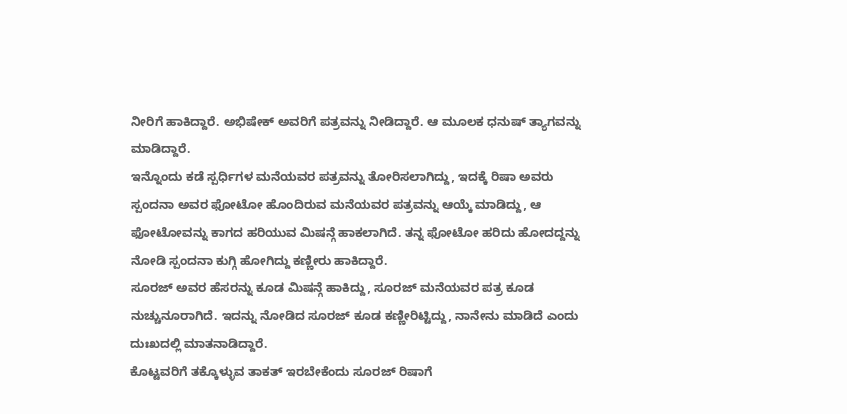ನೀರಿಗೆ ಹಾಕಿದ್ದಾರೆ. ಅಭಿಷೇಕ್ ಅವರಿಗೆ ಪತ್ರವನ್ನು ನೀಡಿದ್ದಾರೆ. ಆ ಮೂಲಕ ಧನುಷ್ ತ್ಯಾಗವನ್ನು ಮಾಡಿದ್ದಾರೆ.
ಇನ್ನೊಂದು ಕಡೆ ಸ್ಪರ್ಧಿಗಳ ಮನೆಯವರ ಪತ್ರವನ್ನು ತೋರಿಸಲಾಗಿದ್ದು, ಇದಕ್ಕೆ ರಿಷಾ ಅವರು ಸ್ಪಂದನಾ ಅವರ ಫೋಟೋ ಹೊಂದಿರುವ ಮನೆಯವರ ಪತ್ರವನ್ನು ಆಯ್ಕೆ ಮಾಡಿದ್ದು, ಆ ಫೋಟೋವನ್ನು ಕಾಗದ ಹರಿಯುವ ಮಿಷನ್ಗೆ ಹಾಕಲಾಗಿದೆ. ತನ್ನ ಫೋಟೋ ಹರಿದು ಹೋದದ್ದನ್ನು ನೋಡಿ ಸ್ಪಂದನಾ ಕುಗ್ಗಿ ಹೋಗಿದ್ದು ಕಣ್ಣೀರು ಹಾಕಿದ್ದಾರೆ.
ಸೂರಜ್ ಅವರ ಹೆಸರನ್ನು ಕೂಡ ಮಿಷನ್ಗೆ ಹಾಕಿದ್ದು, ಸೂರಜ್ ಮನೆಯವರ ಪತ್ರ ಕೂಡ ನುಚ್ಚುನೂರಾಗಿದೆ. ಇದನ್ನು ನೋಡಿದ ಸೂರಜ್ ಕೂಡ ಕಣ್ಣೀರಿಟ್ಟಿದ್ದು, ನಾನೇನು ಮಾಡಿದೆ ಎಂದು ದುಃಖದಲ್ಲಿ ಮಾತನಾಡಿದ್ದಾರೆ.
ಕೊಟ್ಟವರಿಗೆ ತಕ್ಕೊಳ್ಳುವ ತಾಕತ್ ಇರಬೇಕೆಂದು ಸೂರಜ್ ರಿಷಾಗೆ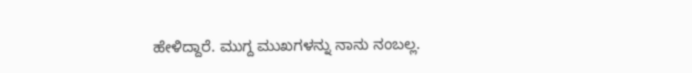ಹೇಳಿದ್ದಾರೆ. ಮುಗ್ದ ಮುಖಗಳನ್ನು ನಾನು ನಂಬಲ್ಲ.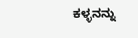ಕಳ್ಳನನ್ನು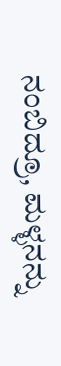ನಂಬಿದ್ರೂ, ಮಳ್ಳನನ್ನು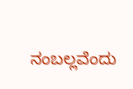ನಂಬಲ್ಲವೆಂದು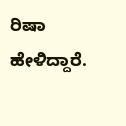ರಿಷಾ ಹೇಳಿದ್ದಾರೆ.